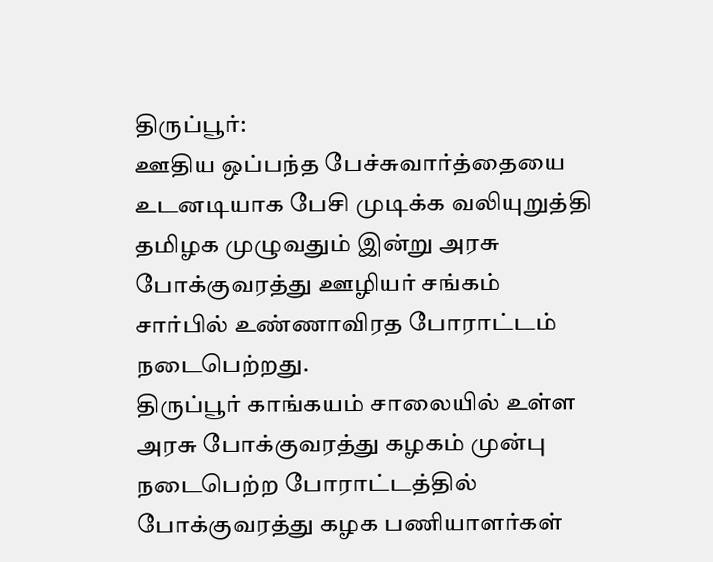திருப்பூர்:
ஊதிய ஒப்பந்த பேச்சுவார்த்தையை உடனடியாக பேசி முடிக்க வலியுறுத்தி தமிழக முழுவதும் இன்று அரசு போக்குவரத்து ஊழியர் சங்கம் சார்பில் உண்ணாவிரத போராட்டம் நடைபெற்றது.
திருப்பூர் காங்கயம் சாலையில் உள்ள அரசு போக்குவரத்து கழகம் முன்பு நடைபெற்ற போராட்டத்தில் போக்குவரத்து கழக பணியாளர்கள்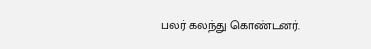பலர் கலந்து கொண்டனர்.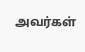அவர்கள்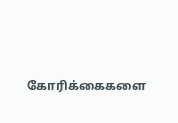கோரிக்கைகளை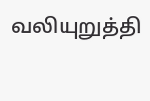வலியுறுத்தி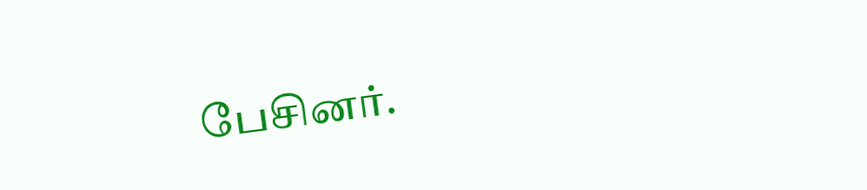பேசினர்.